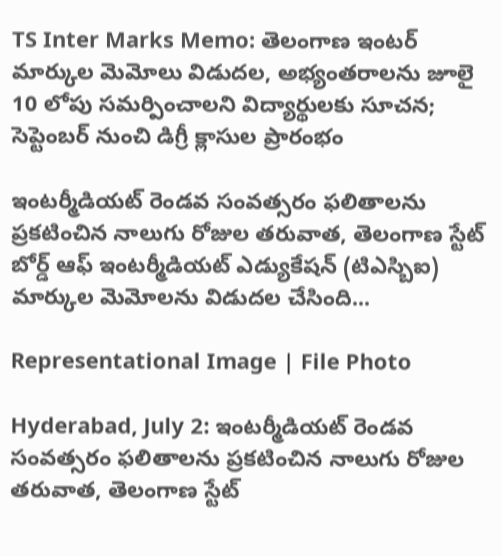TS Inter Marks Memo: తెలంగాణ ఇంటర్ మార్కుల మెమోలు విడుదల, అభ్యంతరాలను జూలై 10 లోపు సమర్పించాలని విద్యార్థులకు సూచన; సెప్టెంబర్ నుంచి డిగ్రీ క్లాసుల ప్రారంభం

ఇంటర్మీడియట్ రెండవ సంవత్సరం ఫలితాలను ప్రకటించిన నాలుగు రోజుల తరువాత, తెలంగాణ స్టేట్ బోర్డ్ ఆఫ్ ఇంటర్మీడియట్ ఎడ్యుకేషన్ (టిఎస్బిఐ) మార్కుల మెమోలను విడుదల చేసింది...

Representational Image | File Photo

Hyderabad, July 2: ఇంటర్మీడియట్ రెండవ సంవత్సరం ఫలితాలను ప్రకటించిన నాలుగు రోజుల తరువాత, తెలంగాణ స్టేట్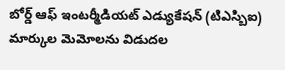బోర్డ్ ఆఫ్ ఇంటర్మీడియట్ ఎడ్యుకేషన్ (టిఎస్బిఐ) మార్కుల మెమోలను విడుదల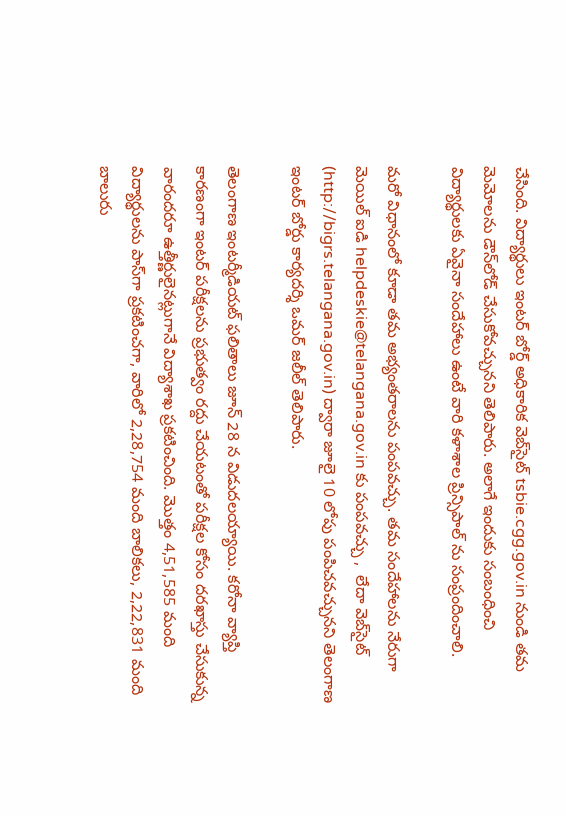చేసింది. విద్యార్థులు ఇంటర్ బోర్డ్ అధికారిక వెబ్‌సైట్‌ tsbie.cgg.gov.in నుండి తమ మెమోలను డౌన్‌లోడ్ చేసుకోవచ్చునని తెలిపారు. అలాగే ఇందుకు సంబంధించి విద్యార్థులకు ఏవైనా సందేహాలు ఉంటే వారి కళాశాల ప్రిన్సిపాల్ ను సంప్రందించాలి.

మరో విధానంలో కూడా తమ అభ్యంతరాలను పంపవచ్చు. తమ సందేహాలను నేరుగా మెయిల్ ఐడి helpdeskie@telangana.gov.in కు పంపవచ్చు ,  లేదా వెబ్‌సైట్ (http://bigrs.telangana.gov.in) ద్వారా జూలై 10 లోపు పంపిచవచ్చునని తెలంగాణ ఇంటర్ బోర్డు కార్యదర్శి ఒమర్ జలీల్ తెలిపారు.

తెలంగాణ ఇంటర్మీడియట్ ఫలితాలు జూన్ 28 న విడుదలయ్యాయి. కరోనా వ్యాప్తి కారణంగా ఇంటర్ పరీక్షలను ప్రభుత్వం రద్దు చేయటంతో పరీక్షల కోసం దరఖాస్తు చేసుకున్న వారందరూ ఉత్తీర్ణులైనట్లుగానే విద్యాశాఖ ప్రకటించింది. మొత్తం 4,51,585 మంది విద్యార్థులను పాస్‌గా ప్రకటించగా, వారిలో 2,28,754 మంది బాలికలు, 2,22,831 మంది బాలురు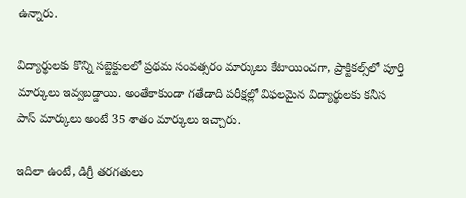ఉన్నారు.

విద్యార్థులకు కొన్ని సబ్జెక్టులలో ప్రథమ సంవత్సరం మార్కులు కేటాయించగా, ప్రాక్టికల్స్‌లో పూర్తి మార్కులు ఇవ్వబడ్డాయి. అంతేకాకుండా గతేడాది పరీక్షల్లో విఫలమైన విద్యార్థులకు కనీస పాస్ మార్కులు అంటే 35 శాతం మార్కులు ఇచ్చారు.

ఇదిలా ఉంటే, డిగ్రీ తరగతులు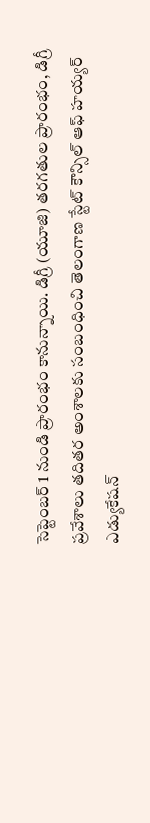సెప్టెంబర్ 1 నుండి ప్రారంభం కానున్నాయి. డిగ్రీ (యూజి) తరగతుల ప్రారంభం, డిగ్రీ ప్రవేశాలు తదితర అంశాలకు సంబంధించి తెలంగాణ స్టేట్ కౌన్సిల్ ఆఫ్ హయ్యర్ ఎడ్యుకేషన్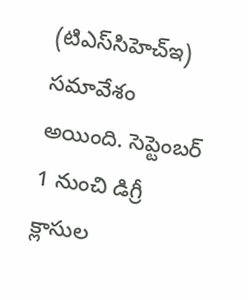(టిఎస్‌సిహెచ్‌ఇ) సమావేశం అయింది. సెప్టెంబర్ 1 నుంచి డిగ్రీ క్లాసుల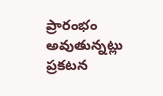ప్రారంభం అవుతున్నట్లు ప్రకటన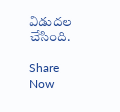విడుదల చేసింది.

Share Now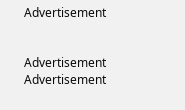Advertisement


Advertisement
Advertisement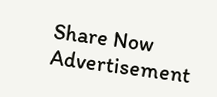Share Now
Advertisement